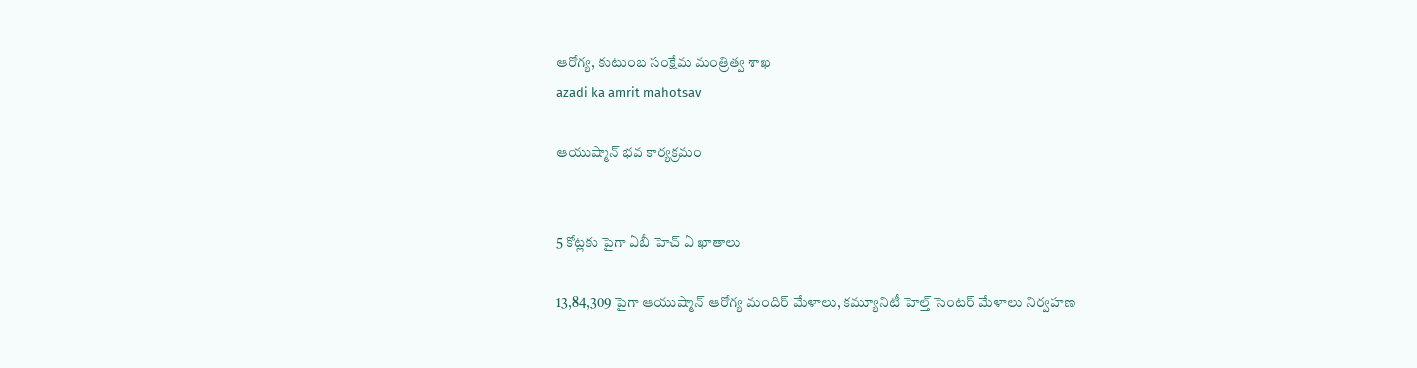ఆరోగ్య, కుటుంబ సంక్షేమ‌ మంత్రిత్వ శాఖ
azadi ka amrit mahotsav

ఆయుష్మాన్ భవ కార్యక్రమం


5 కోట్లకు పైగా ఏబీ హెచ్ ఏ ఖాతాలు

13,84,309 పైగా ఆయుష్మాన్ ఆరోగ్య మందిర్ మేళాలు, కమ్యూనిటీ హెల్త్ సెంటర్ మేళాలు నిర్వహణ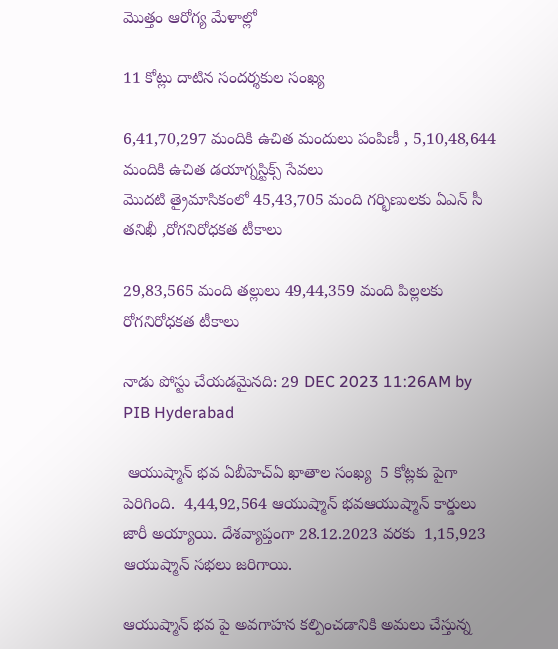మొత్తం ఆరోగ్య మేళాల్లో

11 కోట్లు దాటిన సందర్శకుల సంఖ్య

6,41,70,297 మందికి ఉచిత మందులు పంపిణీ , 5,10,48,644 మందికి ఉచిత డయాగ్నస్టిక్స్ సేవలు
మొదటి త్రైమాసికంలో 45,43,705 మంది గర్భిణులకు ఏఎన్ సీ తనిఖీ ,రోగనిరోధకత టీకాలు

29,83,565 మంది తల్లులు 49,44,359 మంది పిల్లలకు రోగనిరోధకత టీకాలు

నాడు పోస్టు చేయడమైనది: 29 DEC 2023 11:26AM by PIB Hyderabad

 ఆయుష్మాన్ భవ ఏబీహెచ్ఏ ఖాతాల సంఖ్య  5 కోట్లకు పైగా పెరిగింది.  4,44,92,564 ఆయుష్మాన్ భవఆయుష్మాన్ కార్డులు జారీ అయ్యాయి. దేశవ్యాప్తంగా 28.12.2023 వరకు  1,15,923 ఆయుష్మాన్ సభలు జరిగాయి.

ఆయుష్మాన్ భవ పై అవగాహన కల్పించడానికి అమలు చేస్తున్న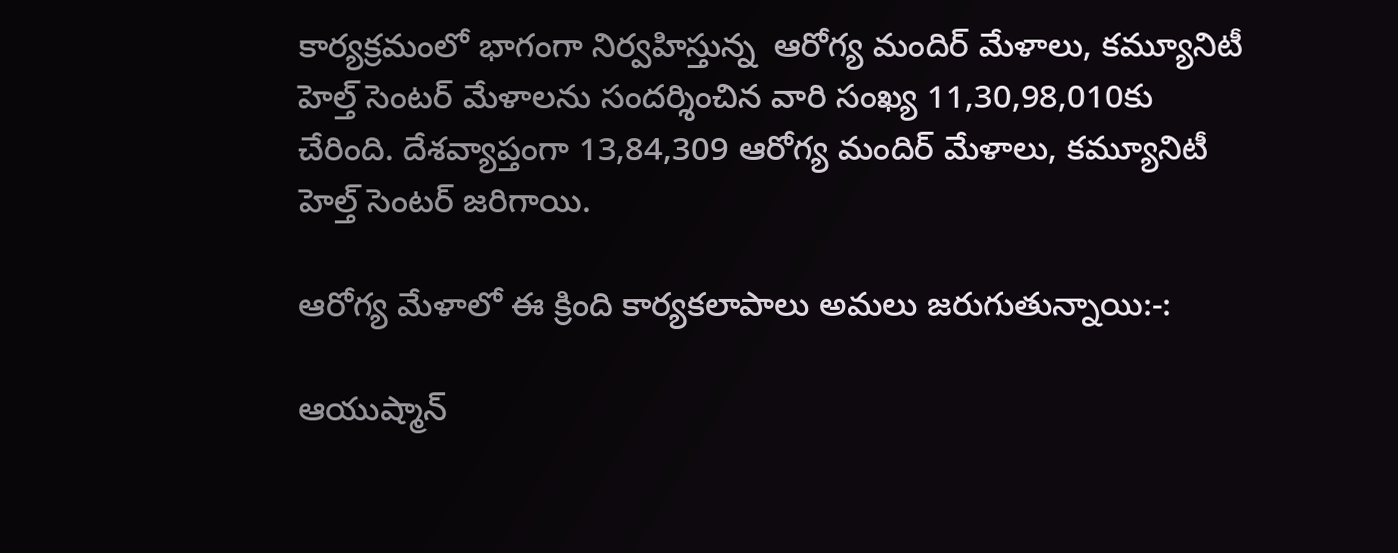కార్యక్రమంలో భాగంగా నిర్వహిస్తున్న  ఆరోగ్య మందిర్ మేళాలు, కమ్యూనిటీ హెల్త్ సెంటర్ మేళాలను సందర్శించిన వారి సంఖ్య 11,30,98,010కు చేరింది. దేశవ్యాప్తంగా 13,84,309 ఆరోగ్య మందిర్ మేళాలు, కమ్యూనిటీ హెల్త్ సెంటర్ జరిగాయి.

ఆరోగ్య మేళాలో ఈ క్రింది కార్యకలాపాలు అమలు జరుగుతున్నాయి:-:

ఆయుష్మాన్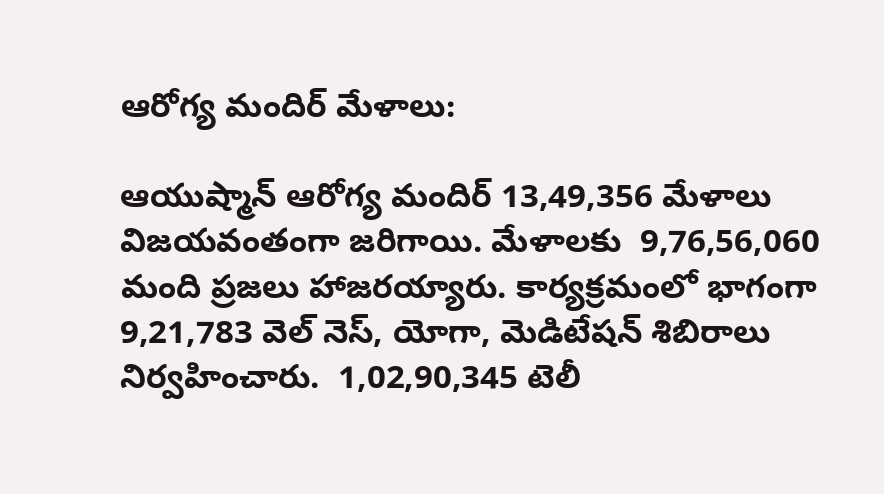ఆరోగ్య మందిర్ మేళాలు:

ఆయుష్మాన్ ఆరోగ్య మందిర్ 13,49,356 మేళాలు విజయవంతంగా జరిగాయి. మేళాలకు  9,76,56,060 మంది ప్రజలు హాజరయ్యారు. కార్యక్రమంలో భాగంగా  9,21,783 వెల్ నెస్, యోగా, మెడిటేషన్ శిబిరాలు  నిర్వహించారు.  1,02,90,345 టెలీ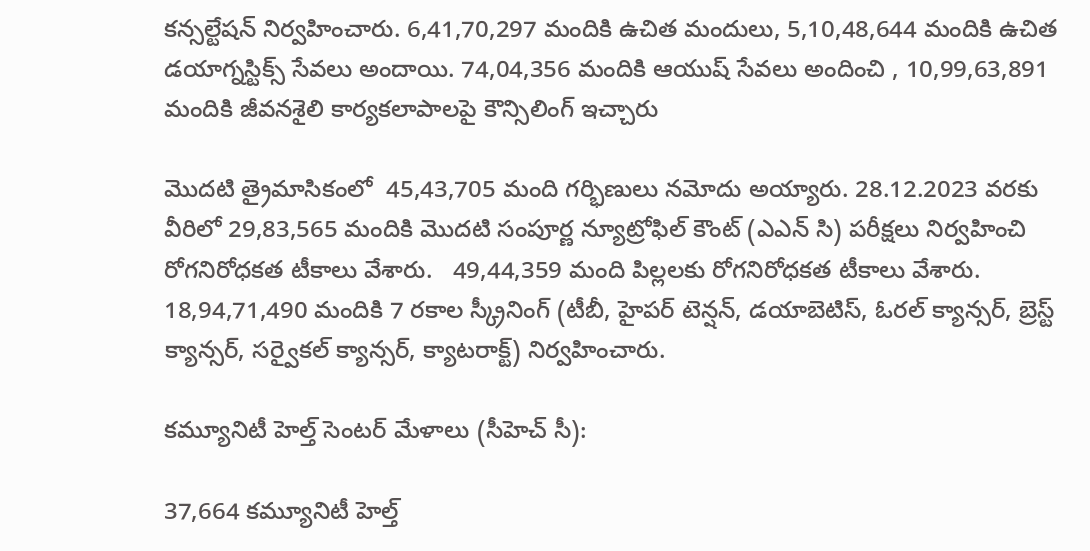కన్సల్టేషన్ నిర్వహించారు. 6,41,70,297 మందికి ఉచిత మందులు, 5,10,48,644 మందికి ఉచిత డయాగ్నస్టిక్స్ సేవలు అందాయి. 74,04,356 మందికి ఆయుష్ సేవలు అందించి , 10,99,63,891 మందికి జీవనశైలి కార్యకలాపాలపై కౌన్సిలింగ్ ఇచ్చారు

మొదటి త్రైమాసికంలో  45,43,705 మంది గర్భిణులు నమోదు అయ్యారు. 28.12.2023 వరకు  వీరిలో 29,83,565 మందికి మొదటి సంపూర్ణ న్యూట్రోఫిల్ కౌంట్ (ఎఎన్ సి) పరీక్షలు నిర్వహించి రోగనిరోధకత టీకాలు వేశారు.   49,44,359 మంది పిల్లలకు రోగనిరోధకత టీకాలు వేశారు. 18,94,71,490 మందికి 7 రకాల స్క్రీనింగ్ (టీబీ, హైపర్ టెన్షన్, డయాబెటిస్, ఓరల్ క్యాన్సర్, బ్రెస్ట్ క్యాన్సర్, సర్వైకల్ క్యాన్సర్, క్యాటరాక్ట్) నిర్వహించారు.

కమ్యూనిటీ హెల్త్ సెంటర్ మేళాలు (సీహెచ్ సీ):

37,664 కమ్యూనిటీ హెల్త్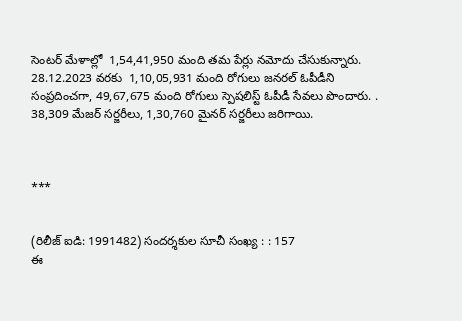సెంటర్ మేళాల్లో  1,54,41,950 మంది తమ పేర్లు నమోదు చేసుకున్నారు. 28.12.2023 వరకు  1,10,05,931 మంది రోగులు జనరల్ ఓపీడీని సంప్రదించగా, 49,67,675 మంది రోగులు స్పెషలిస్ట్ ఓపీడీ సేవలు పొందారు. . 38,309 మేజర్ సర్జరీలు, 1,30,760 మైనర్ సర్జరీలు జరిగాయి.



***


(రిలీజ్ ఐడి: 1991482) సందర్శకుల సూచీ సంఖ్య : : 157
ఈ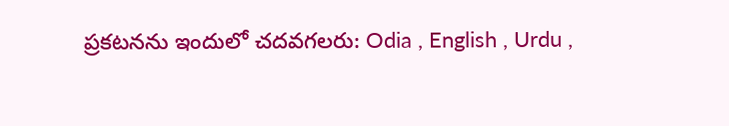ప్రకటనను ఇందులో చదవగలరు: Odia , English , Urdu ,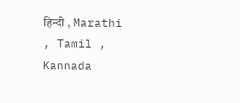हिन्दी , Marathi , Tamil , Kannada